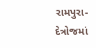રામપુરા-દેત્રોજમાં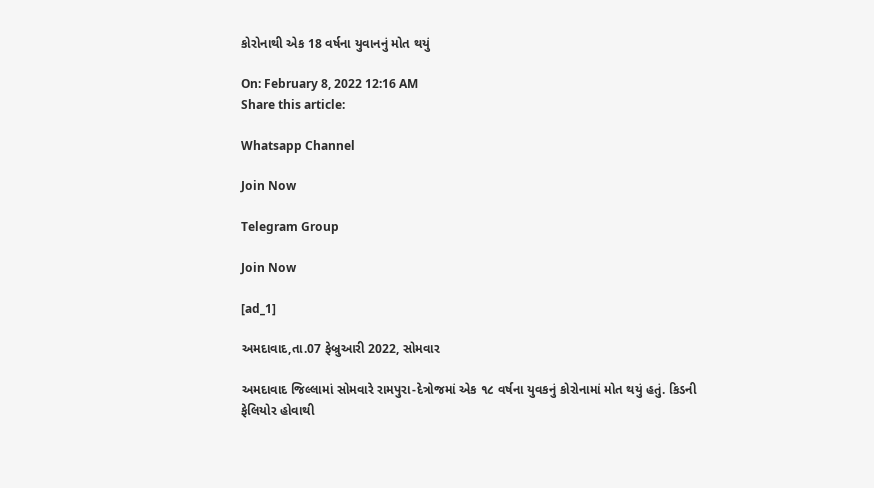કોરોનાથી એક 18 વર્ષના યુવાનનું મોત થયું

On: February 8, 2022 12:16 AM
Share this article:

Whatsapp Channel

Join Now

Telegram Group

Join Now

[ad_1]

અમદાવાદ,તા.07 ફેબ્રુઆરી 2022, સોમવાર

અમદાવાદ જિલ્લામાં સોમવારે રામપુરા-દેત્રોજમાં એક ૧૮ વર્ષના યુવકનું કોરોનામાં મોત થયું હતું. કિડની ફેલિયોર હોવાથી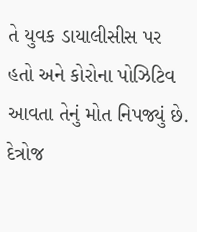તે યુવક ડાયાલીસીસ પર હતો અને કોરોના પોઝિટિવ આવતા તેનું મોત નિપજ્યું છે. દેત્રોજ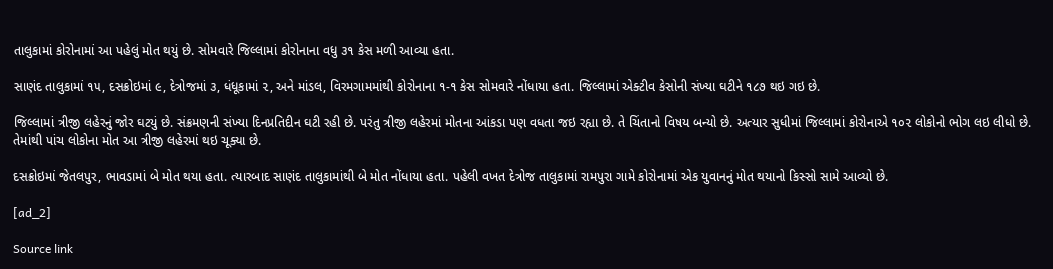તાલુકામાં કોરોનામાં આ પહેલું મોત થયું છે. સોમવારે જિલ્લામાં કોરોનાના વધુ ૩૧ કેસ મળી આવ્યા હતા.

સાણંદ તાલુકામાં ૧૫, દસક્રોઇમાં ૯, દેત્રોજમાં ૩, ધંધૂકામાં ૨, અને માંડલ, વિરમગામમાંથી કોરોનાના ૧-૧ કેસ સોમવારે નોંધાયા હતા. જિલ્લામાં એક્ટીવ કેસોની સંખ્યા ઘટીને ૧૮૭ થઇ ગઇ છે.

જિલ્લામાં ત્રીજી લહેરનું જોર ઘટયું છે. સંક્રમણની સંખ્યા દિનપ્રતિદીન ઘટી રહી છે. પરંતુ ત્રીજી લહેરમાં મોતના આંકડા પણ વધતા જઇ રહ્યા છે. તે ચિંતાનો વિષય બન્યો છે. અત્યાર સુધીમાં જિલ્લામાં કોરોનાએ ૧૦૨ લોકોનો ભોગ લઇ લીધો છે. તેમાંથી પાંચ લોકોના મોત આ ત્રીજી લહેરમાં થઇ ચૂક્યા છે.

દસક્રોઇમાં જેતલપુર, ભાવડામાં બે મોત થયા હતા. ત્યારબાદ સાણંદ તાલુકામાંથી બે મોત નોંધાયા હતા. પહેલી વખત દેત્રોજ તાલુકામાં રામપુરા ગામે કોરોનામાં એક યુવાનનું મોત થયાનો કિસ્સો સામે આવ્યો છે.

[ad_2]

Source link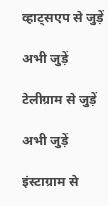व्हाट्सएप से जुड़ें

अभी जुड़ें

टेलीग्राम से जुड़ें

अभी जुड़ें

इंस्टाग्राम से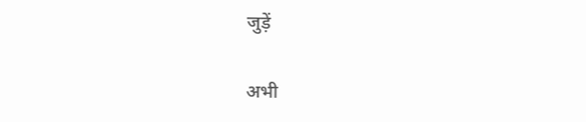जुड़ें

अभी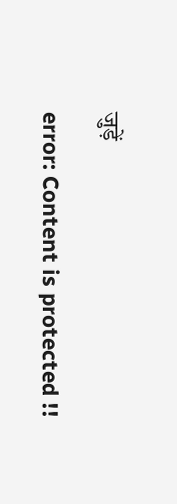जुड़ें

error: Content is protected !!